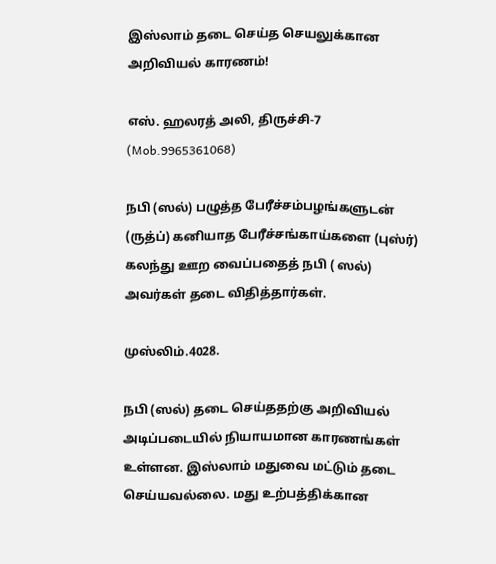இஸ்லாம் தடை செய்த செயலுக்கான அறிவியல் காரணம்!

எஸ். ஹலரத் அலி, திருச்சி-7 (Mob.9965361068)

நபி (ஸல்) பழுத்த பேரீச்சம்பழங்களுடன் (ருத்ப்) கனியாத பேரீச்சங்காய்களை (புஸ்ர்) கலந்து ஊற வைப்பதைத் நபி ( ஸல்) அவர்கள் தடை விதித்தார்கள்.

முஸ்லிம்.4028.

நபி (ஸல்) தடை செய்ததற்கு அறிவியல் அடிப்படையில் நியாயமான காரணங்கள் உள்ளன. இஸ்லாம் மதுவை மட்டும் தடை செய்யவல்லை. மது உற்பத்திக்கான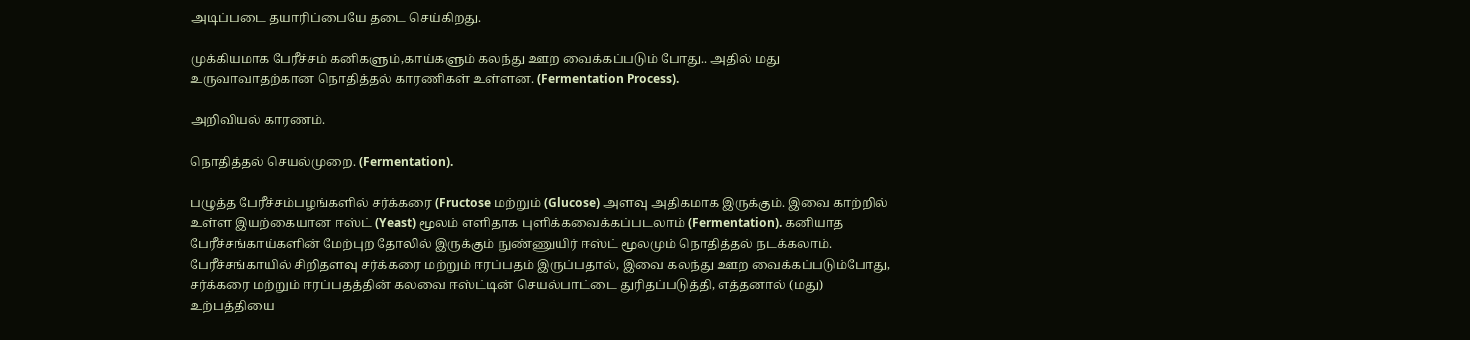அடிப்படை தயாரிப்பையே தடை செய்கிறது.

முக்கியமாக பேரீச்சம் கனிகளும்,காய்களும் கலந்து ஊற வைக்கப்படும் போது.. அதில் மது உருவாவாதற்கான நொதித்தல் காரணிகள் உள்ளன. (Fermentation Process).

அறிவியல் காரணம்.

நொதித்தல் செயல்முறை. (Fermentation).

பழுத்த பேரீச்சம்பழங்களில் சர்க்கரை (Fructose மற்றும் (Glucose) அளவு அதிகமாக இருக்கும். இவை காற்றில் உள்ள இயற்கையான ஈஸ்ட் (Yeast) மூலம் எளிதாக புளிக்கவைக்கப்படலாம் (Fermentation). கனியாத பேரீச்சங்காய்களின் மேற்புற தோலில் இருக்கும் நுண்ணுயிர் ஈஸ்ட் மூலமும் நொதித்தல் நடக்கலாம். பேரீச்சங்காயில் சிறிதளவு சர்க்கரை மற்றும் ஈரப்பதம் இருப்பதால், இவை கலந்து ஊற வைக்கப்படும்போது, சர்க்கரை மற்றும் ஈரப்பதத்தின் கலவை ஈஸ்ட்டின் செயல்பாட்டை துரிதப்படுத்தி, எத்தனால் (மது) உற்பத்தியை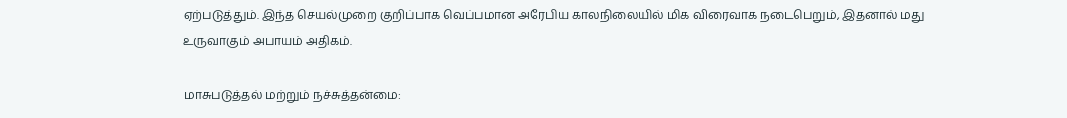ஏற்படுத்தும். இந்த செயல்முறை குறிப்பாக வெப்பமான அரேபிய காலநிலையில் மிக விரைவாக நடைபெறும், இதனால் மது உருவாகும் அபாயம் அதிகம்.

மாசுபடுத்தல் மற்றும் நச்சுத்தன்மை: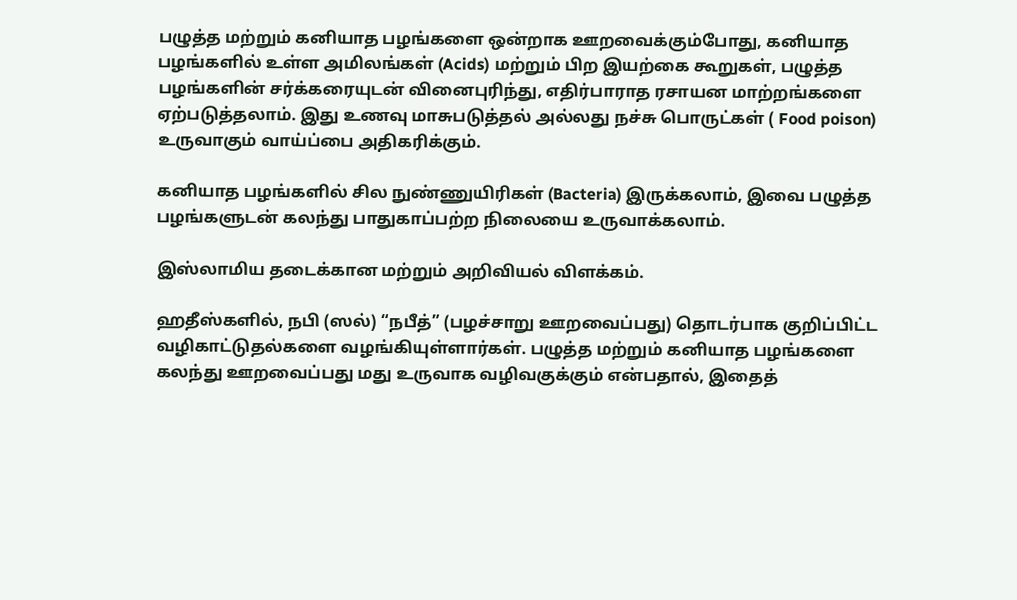பழுத்த மற்றும் கனியாத பழங்களை ஒன்றாக ஊறவைக்கும்போது, கனியாத பழங்களில் உள்ள அமிலங்கள் (Acids) மற்றும் பிற இயற்கை கூறுகள், பழுத்த பழங்களின் சர்க்கரையுடன் வினைபுரிந்து, எதிர்பாராத ரசாயன மாற்றங்களை ஏற்படுத்தலாம். இது உணவு மாசுபடுத்தல் அல்லது நச்சு பொருட்கள் ( Food poison) உருவாகும் வாய்ப்பை அதிகரிக்கும்.

கனியாத பழங்களில் சில நுண்ணுயிரிகள் (Bacteria) இருக்கலாம், இவை பழுத்த பழங்களுடன் கலந்து பாதுகாப்பற்ற நிலையை உருவாக்கலாம்.

இஸ்லாமிய தடைக்கான மற்றும் அறிவியல் விளக்கம்.

ஹதீஸ்களில், நபி (ஸல்) “நபீத்” (பழச்சாறு ஊறவைப்பது) தொடர்பாக குறிப்பிட்ட வழிகாட்டுதல்களை வழங்கியுள்ளார்கள். பழுத்த மற்றும் கனியாத பழங்களை கலந்து ஊறவைப்பது மது உருவாக வழிவகுக்கும் என்பதால், இதைத்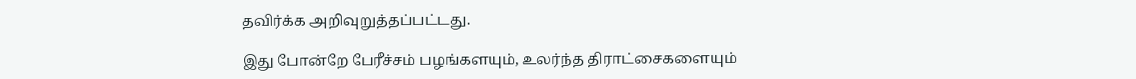தவிர்க்க அறிவுறுத்தப்பட்டது.

இது போன்றே பேரீச்சம் பழங்களயும், உலர்ந்த திராட்சைகளையும்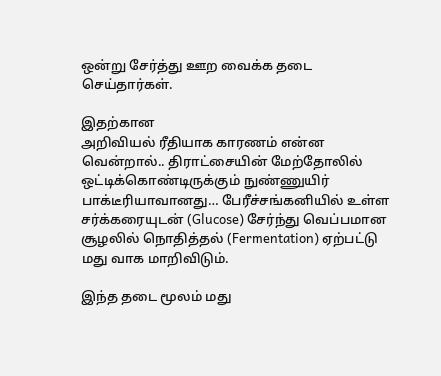ஒன்று சேர்த்து ஊற வைக்க தடை செய்தார்கள்.

இதற்கான
அறிவியல் ரீதியாக காரணம் என்ன வென்றால்.. திராட்சையின் மேற்தோலில் ஒட்டிக்கொண்டிருக்கும் நுண்ணுயிர் பாக்டீரியாவானது… பேரீச்சங்கனியில் உள்ள சர்க்கரையுடன் (Glucose) சேர்ந்து வெப்பமான சூழலில் நொதித்தல் (Fermentation) ஏற்பட்டு மது வாக மாறிவிடும்.

இந்த தடை மூலம் மது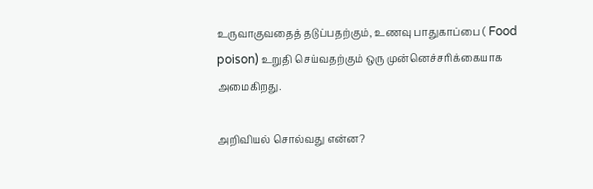உருவாகுவதைத் தடுப்பதற்கும், உணவு பாதுகாப்பை ( Food poison) உறுதி செய்வதற்கும் ஒரு முன்னெச்சரிக்கையாக அமைகிறது.

அறிவியல் சொல்வது என்ன?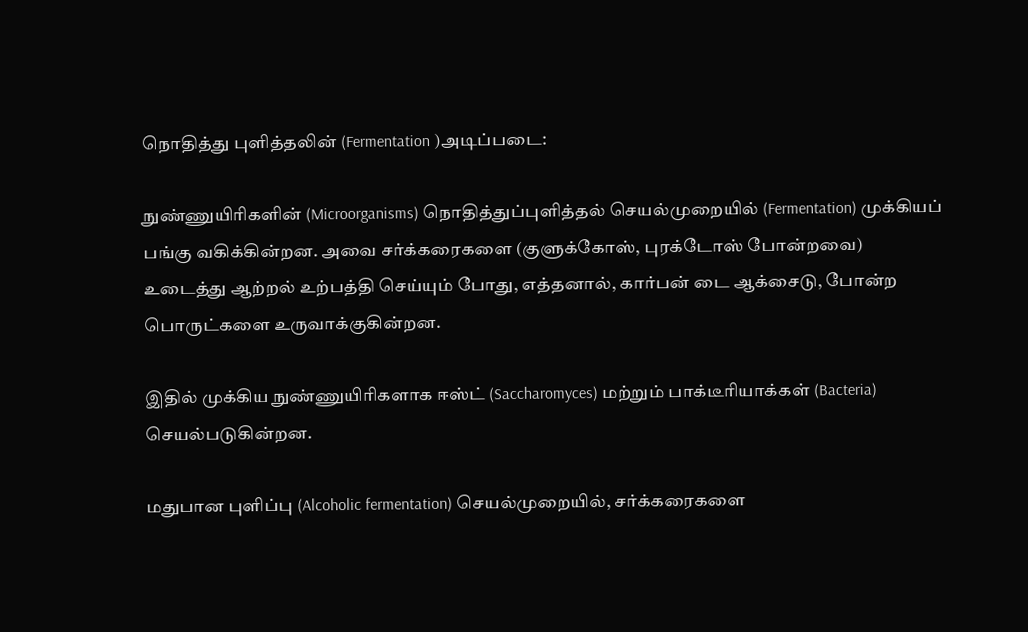நொதித்து புளித்தலின் (Fermentation )அடிப்படை:

நுண்ணுயிரிகளின் (Microorganisms) நொதித்துப்புளித்தல் செயல்முறையில் (Fermentation) முக்கியப் பங்கு வகிக்கின்றன. அவை சர்க்கரைகளை (குளுக்கோஸ், புரக்டோஸ் போன்றவை) உடைத்து ஆற்றல் உற்பத்தி செய்யும் போது, எத்தனால், கார்பன் டை ஆக்சைடு, போன்ற பொருட்களை உருவாக்குகின்றன.

இதில் முக்கிய நுண்ணுயிரிகளாக ஈஸ்ட் (Saccharomyces) மற்றும் பாக்டீரியாக்கள் (Bacteria) செயல்படுகின்றன.

மதுபான புளிப்பு (Alcoholic fermentation) செயல்முறையில், சர்க்கரைகளை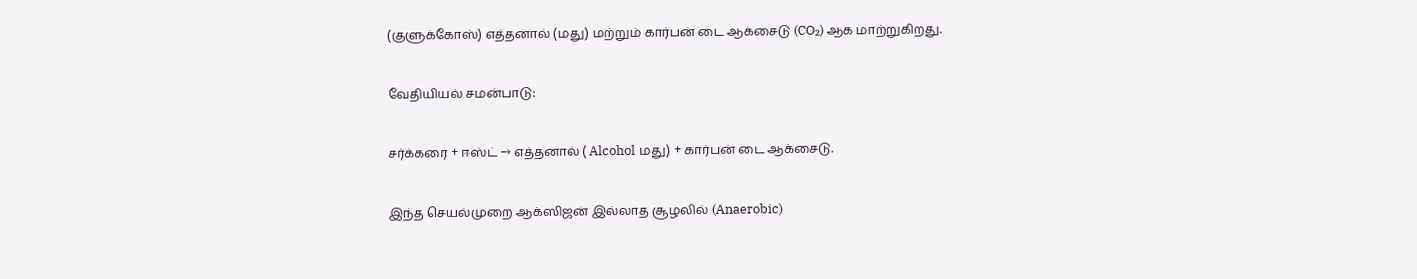(குளுக்கோஸ்) எத்தனால் (மது) மற்றும் கார்பன் டை ஆக்சைடு (CO₂) ஆக மாற்றுகிறது.

வேதியியல் சமன்பாடு:

சர்க்கரை + ஈஸ்ட் → எத்தனால் ( Alcohol மது) + கார்பன் டை ஆக்சைடு.

இந்த செயல்முறை ஆக்ஸிஜன் இல்லாத சூழலில் (Anaerobic)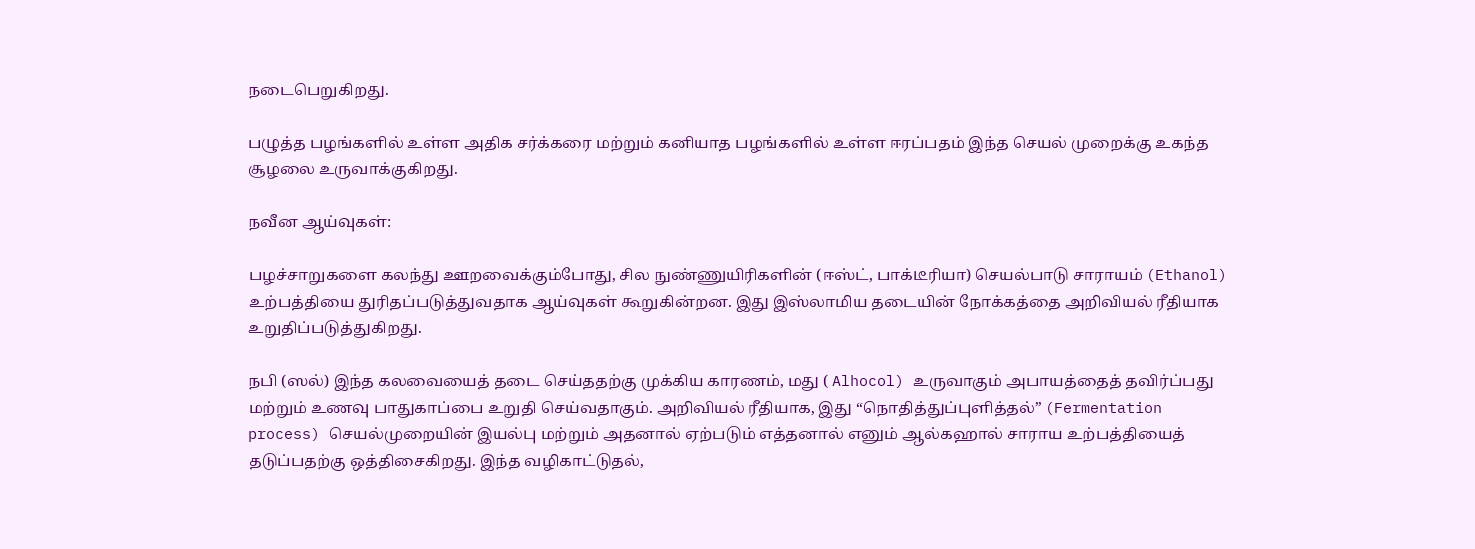நடைபெறுகிறது.

பழுத்த பழங்களில் உள்ள அதிக சர்க்கரை மற்றும் கனியாத பழங்களில் உள்ள ஈரப்பதம் இந்த செயல் முறைக்கு உகந்த சூழலை உருவாக்குகிறது.

நவீன ஆய்வுகள்:

பழச்சாறுகளை கலந்து ஊறவைக்கும்போது, சில நுண்ணுயிரிகளின் (ஈஸ்ட், பாக்டீரியா) செயல்பாடு சாராயம் (Ethanol) உற்பத்தியை துரிதப்படுத்துவதாக ஆய்வுகள் கூறுகின்றன. இது இஸ்லாமிய தடையின் நோக்கத்தை அறிவியல் ரீதியாக உறுதிப்படுத்துகிறது.

நபி (ஸல்) இந்த கலவையைத் தடை செய்ததற்கு முக்கிய காரணம், மது ( Alhocol) உருவாகும் அபாயத்தைத் தவிர்ப்பது மற்றும் உணவு பாதுகாப்பை உறுதி செய்வதாகும். அறிவியல் ரீதியாக, இது “நொதித்துப்புளித்தல்” (Fermentation process) செயல்முறையின் இயல்பு மற்றும் அதனால் ஏற்படும் எத்தனால் எனும் ஆல்கஹால் சாராய உற்பத்தியைத் தடுப்பதற்கு ஒத்திசைகிறது. இந்த வழிகாட்டுதல்,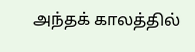அந்தக் காலத்தில்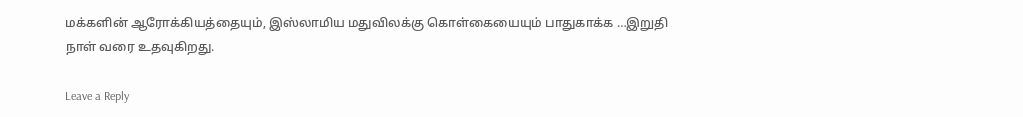மக்களின் ஆரோக்கியத்தையும், இஸ்லாமிய மதுவிலக்கு கொள்கையையும் பாதுகாக்க …இறுதி நாள் வரை உதவுகிறது.

Leave a Reply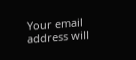Your email address will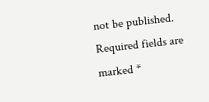not be published. Required fields are marked *